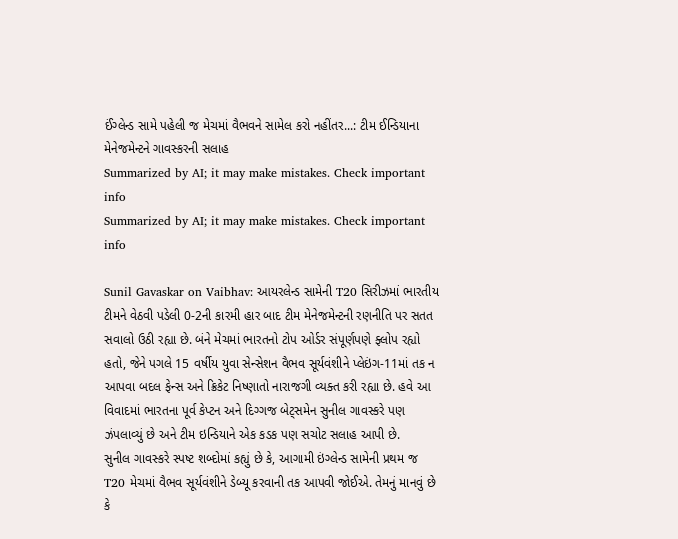ઈંગ્લેન્ડ સામે પહેલી જ મેચમાં વૈભવને સામેલ કરો નહીંતર...: ટીમ ઈન્ડિયાના મેનેજમેન્ટને ગાવસ્કરની સલાહ
Summarized by AI; it may make mistakes. Check important info
Summarized by AI; it may make mistakes. Check important info

Sunil Gavaskar on Vaibhav: આયરલેન્ડ સામેની T20 સિરીઝમાં ભારતીય ટીમને વેઠવી પડેલી 0-2ની કારમી હાર બાદ ટીમ મેનેજમેન્ટની રણનીતિ પર સતત સવાલો ઉઠી રહ્યા છે. બંને મેચમાં ભારતનો ટોપ ઓર્ડર સંપૂર્ણપણે ફ્લોપ રહ્યો હતો, જેને પગલે 15 વર્ષીય યુવા સેન્સેશન વૈભવ સૂર્યવંશીને પ્લેઇંગ-11માં તક ન આપવા બદલ ફેન્સ અને ક્રિકેટ નિષ્ણાતો નારાજગી વ્યક્ત કરી રહ્યા છે. હવે આ વિવાદમાં ભારતના પૂર્વ કેપ્ટન અને દિગ્ગજ બેટ્સમેન સુનીલ ગાવસ્કરે પણ ઝંપલાવ્યું છે અને ટીમ ઇન્ડિયાને એક કડક પણ સચોટ સલાહ આપી છે.
સુનીલ ગાવસ્કરે સ્પષ્ટ શબ્દોમાં કહ્યું છે કે, આગામી ઇંગ્લેન્ડ સામેની પ્રથમ જ T20 મેચમાં વૈભવ સૂર્યવંશીને ડેબ્યૂ કરવાની તક આપવી જોઈએ. તેમનું માનવું છે કે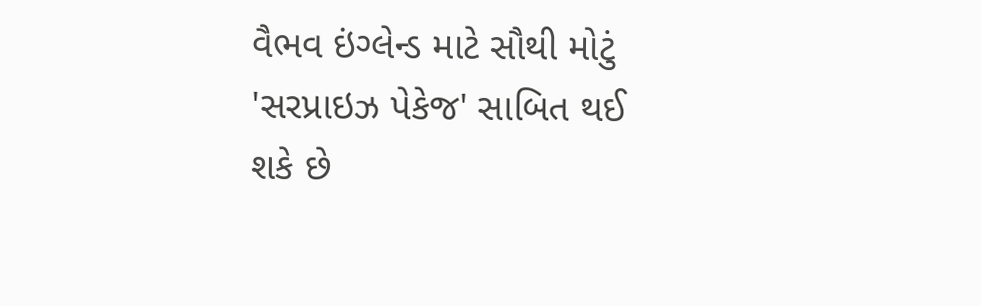વૈભવ ઇંગ્લેન્ડ માટે સૌથી મોટું 'સરપ્રાઇઝ પેકેજ' સાબિત થઈ શકે છે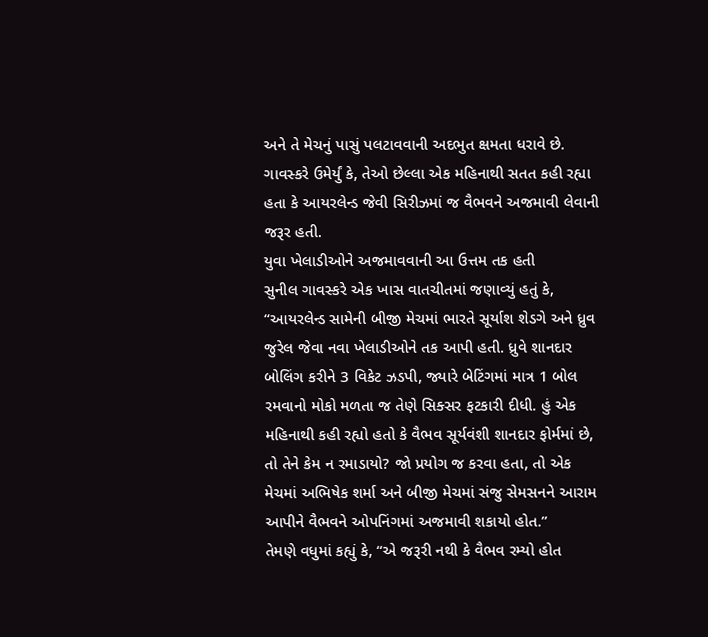અને તે મેચનું પાસું પલટાવવાની અદભુત ક્ષમતા ધરાવે છે. ગાવસ્કરે ઉમેર્યું કે, તેઓ છેલ્લા એક મહિનાથી સતત કહી રહ્યા હતા કે આયરલેન્ડ જેવી સિરીઝમાં જ વૈભવને અજમાવી લેવાની જરૂર હતી.
યુવા ખેલાડીઓને અજમાવવાની આ ઉત્તમ તક હતી
સુનીલ ગાવસ્કરે એક ખાસ વાતચીતમાં જણાવ્યું હતું કે, “આયરલેન્ડ સામેની બીજી મેચમાં ભારતે સૂર્યાશ શેડગે અને ધ્રુવ જુરેલ જેવા નવા ખેલાડીઓને તક આપી હતી. ધ્રુવે શાનદાર બોલિંગ કરીને 3 વિકેટ ઝડપી, જ્યારે બેટિંગમાં માત્ર 1 બોલ રમવાનો મોકો મળતા જ તેણે સિક્સર ફટકારી દીધી. હું એક મહિનાથી કહી રહ્યો હતો કે વૈભવ સૂર્યવંશી શાનદાર ફોર્મમાં છે, તો તેને કેમ ન રમાડાયો? જો પ્રયોગ જ કરવા હતા, તો એક મેચમાં અભિષેક શર્મા અને બીજી મેચમાં સંજુ સેમસનને આરામ આપીને વૈભવને ઓપનિંગમાં અજમાવી શકાયો હોત.”
તેમણે વધુમાં કહ્યું કે, “એ જરૂરી નથી કે વૈભવ રમ્યો હોત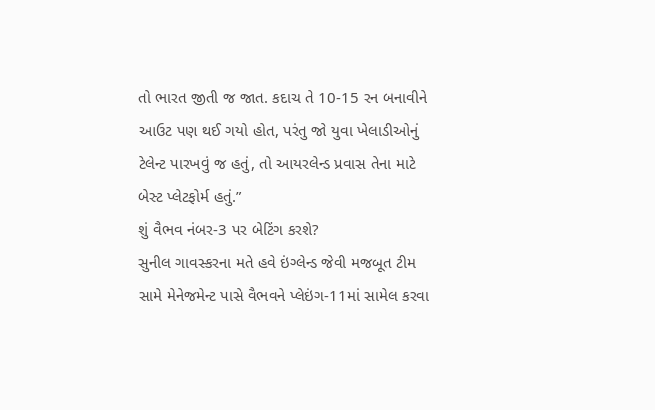તો ભારત જીતી જ જાત. કદાચ તે 10-15 રન બનાવીને આઉટ પણ થઈ ગયો હોત, પરંતુ જો યુવા ખેલાડીઓનું ટેલેન્ટ પારખવું જ હતું, તો આયરલેન્ડ પ્રવાસ તેના માટે બેસ્ટ પ્લેટફોર્મ હતું.”
શું વૈભવ નંબર-3 પર બેટિંગ કરશે?
સુનીલ ગાવસ્કરના મતે હવે ઇંગ્લેન્ડ જેવી મજબૂત ટીમ સામે મેનેજમેન્ટ પાસે વૈભવને પ્લેઇંગ-11માં સામેલ કરવા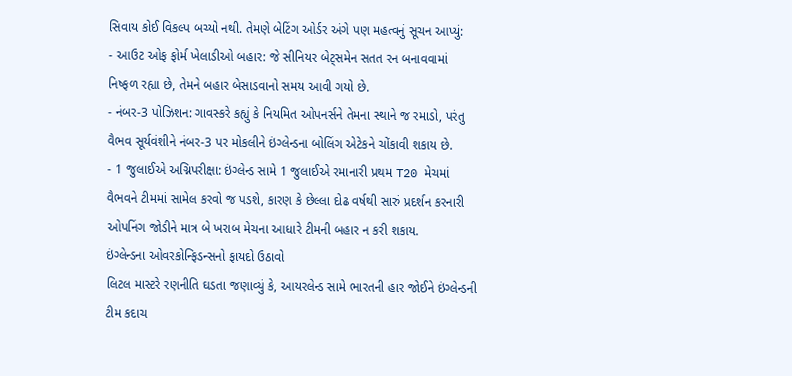સિવાય કોઈ વિકલ્પ બચ્યો નથી. તેમણે બેટિંગ ઓર્ડર અંગે પણ મહત્વનું સૂચન આપ્યું:
- આઉટ ઓફ ફોર્મ ખેલાડીઓ બહાર: જે સીનિયર બેટ્સમેન સતત રન બનાવવામાં નિષ્ફળ રહ્યા છે, તેમને બહાર બેસાડવાનો સમય આવી ગયો છે.
- નંબર-3 પોઝિશન: ગાવસ્કરે કહ્યું કે નિયમિત ઓપનર્સને તેમના સ્થાને જ રમાડો, પરંતુ વૈભવ સૂર્યવંશીને નંબર-3 પર મોકલીને ઇંગ્લેન્ડના બોલિંગ એટેકને ચોંકાવી શકાય છે.
- 1 જુલાઈએ અગ્નિપરીક્ષા: ઇંગ્લેન્ડ સામે 1 જુલાઈએ રમાનારી પ્રથમ T20 મેચમાં વૈભવને ટીમમાં સામેલ કરવો જ પડશે, કારણ કે છેલ્લા દોઢ વર્ષથી સારું પ્રદર્શન કરનારી ઓપનિંગ જોડીને માત્ર બે ખરાબ મેચના આધારે ટીમની બહાર ન કરી શકાય.
ઇંગ્લેન્ડના ઓવરકોન્ફિડન્સનો ફાયદો ઉઠાવો
લિટલ માસ્ટરે રણનીતિ ઘડતા જણાવ્યું કે, આયરલેન્ડ સામે ભારતની હાર જોઈને ઇંગ્લેન્ડની ટીમ કદાચ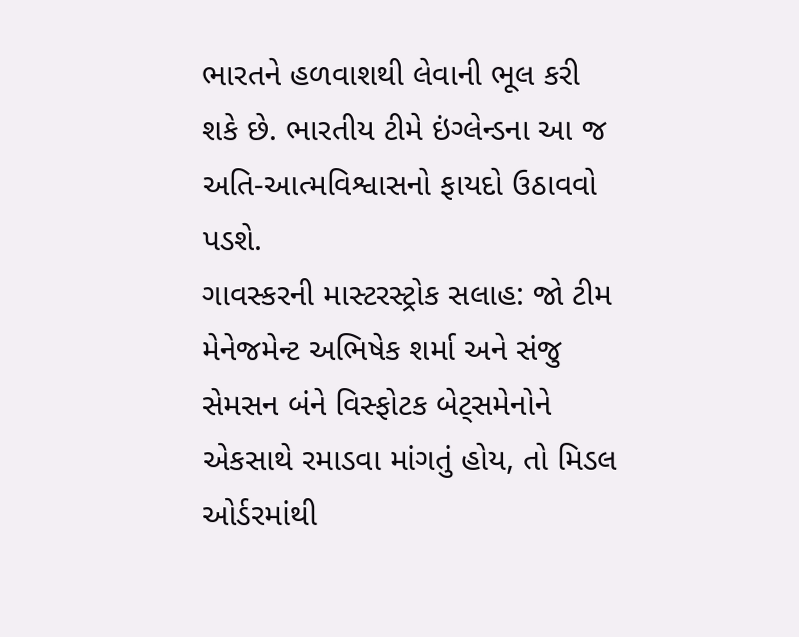ભારતને હળવાશથી લેવાની ભૂલ કરી શકે છે. ભારતીય ટીમે ઇંગ્લેન્ડના આ જ અતિ-આત્મવિશ્વાસનો ફાયદો ઉઠાવવો પડશે.
ગાવસ્કરની માસ્ટરસ્ટ્રોક સલાહ: જો ટીમ મેનેજમેન્ટ અભિષેક શર્મા અને સંજુ સેમસન બંને વિસ્ફોટક બેટ્સમેનોને એકસાથે રમાડવા માંગતું હોય, તો મિડલ ઓર્ડરમાંથી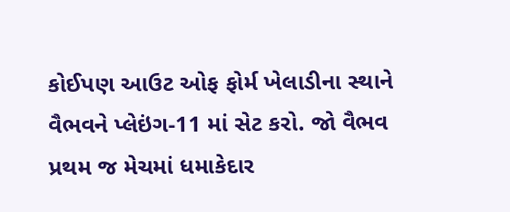કોઈપણ આઉટ ઓફ ફોર્મ ખેલાડીના સ્થાને વૈભવને પ્લેઇંગ-11 માં સેટ કરો. જો વૈભવ પ્રથમ જ મેચમાં ધમાકેદાર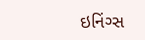ઇનિંગ્સ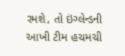રમશે, તો ઇંગ્લેન્ડની આખી ટીમ હચમચી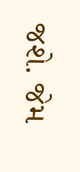જશે. જેમ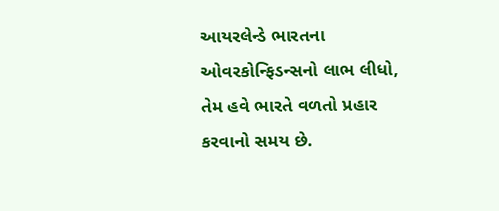આયરલેન્ડે ભારતના ઓવરકોન્ફિડન્સનો લાભ લીધો, તેમ હવે ભારતે વળતો પ્રહાર કરવાનો સમય છે.